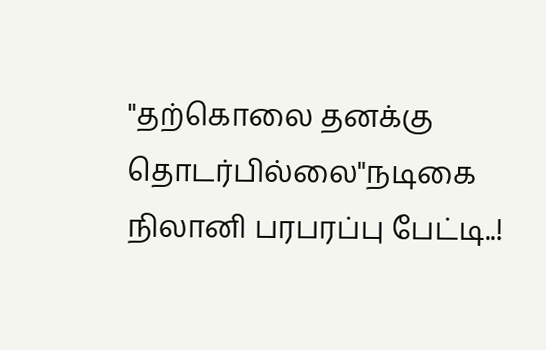"தற்கொலை தனக்கு தொடர்பில்லை"நடிகை நிலானி பரபரப்பு பேட்டி..!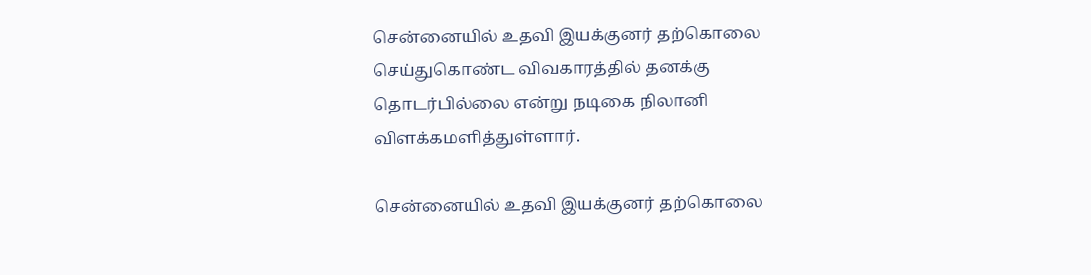சென்னையில் உதவி இயக்குனர் தற்கொலை செய்துகொண்ட விவகாரத்தில் தனக்கு தொடர்பில்லை என்று நடிகை நிலானி விளக்கமளித்துள்ளார்.

சென்னையில் உதவி இயக்குனர் தற்கொலை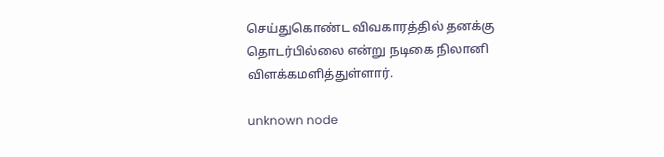செய்துகொண்ட விவகாரத்தில் தனக்கு தொடர்பில்லை என்று நடிகை நிலானி விளக்கமளித்துள்ளார்.

unknown node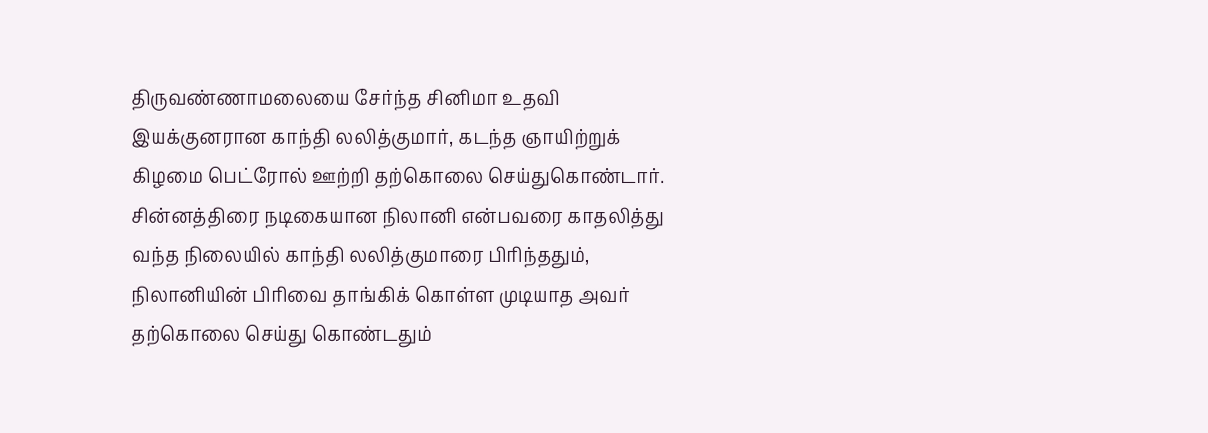திருவண்ணாமலையை சேர்ந்த சினிமா உதவி இயக்குனரான காந்தி லலித்குமார், கடந்த ஞாயிற்றுக் கிழமை பெட்ரோல் ஊற்றி தற்கொலை செய்துகொண்டார். சின்னத்திரை நடிகையான நிலானி என்பவரை காதலித்து வந்த நிலையில் காந்தி லலித்குமாரை பிரிந்ததும், நிலானியின் பிரிவை தாங்கிக் கொள்ள முடியாத அவர் தற்கொலை செய்து கொண்டதும்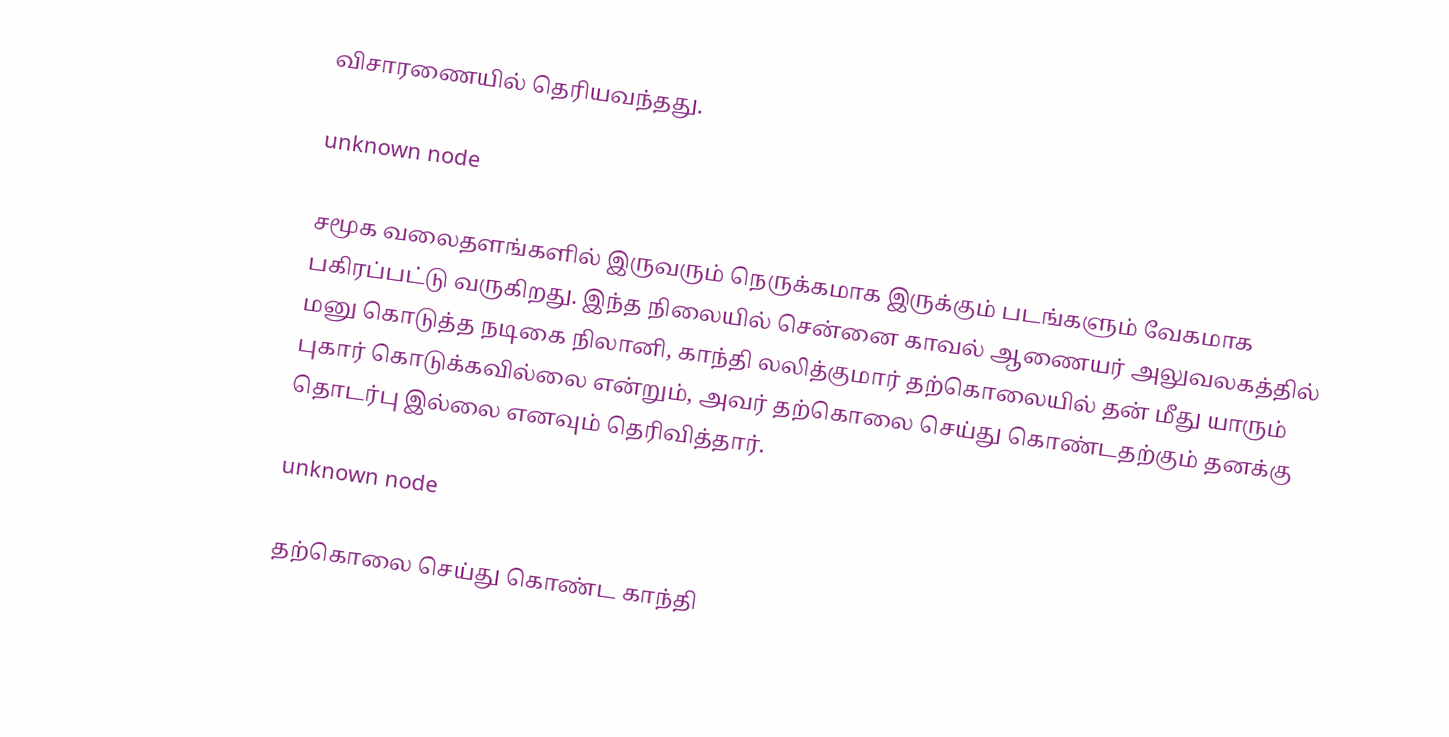விசாரணையில் தெரியவந்தது.

unknown node

சமூக வலைதளங்களில் இருவரும் நெருக்கமாக இருக்கும் படங்களும் வேகமாக பகிரப்பட்டு வருகிறது. இந்த நிலையில் சென்னை காவல் ஆணையர் அலுவலகத்தில் மனு கொடுத்த நடிகை நிலானி, காந்தி லலித்குமார் தற்கொலையில் தன் மீது யாரும் புகார் கொடுக்கவில்லை என்றும், அவர் தற்கொலை செய்து கொண்டதற்கும் தனக்கு தொடர்பு இல்லை எனவும் தெரிவித்தார்.

unknown node

தற்கொலை செய்து கொண்ட காந்தி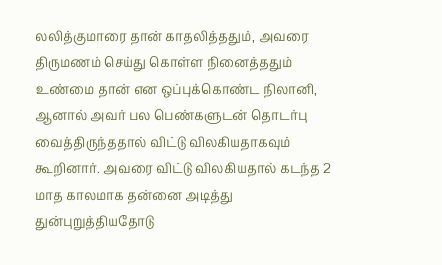லலித்குமாரை தான் காதலித்ததும், அவரை திருமணம் செய்து கொள்ள நினைத்ததும் உண்மை தான் என ஒப்புக்கொண்ட நிலானி, ஆனால் அவர் பல பெண்களுடன் தொடர்பு வைத்திருந்ததால் விட்டு விலகியதாகவும் கூறினார். அவரை விட்டு விலகியதால் கடந்த 2 மாத காலமாக தன்னை அடித்து துன்புறுத்தியதோடு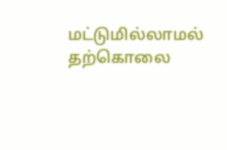மட்டுமில்லாமல் தற்கொலை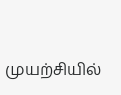முயற்சியில்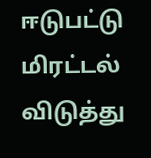ஈடுபட்டு மிரட்டல் விடுத்து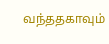வந்ததகாவும்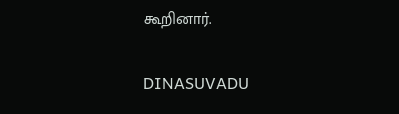கூறினார்.

DINASUVADU